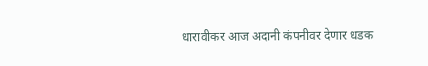धारावीकर आज अदानी कंपनीवर देणार धडक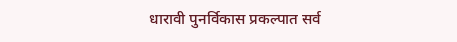धारावी पुनर्विकास प्रकल्पात सर्व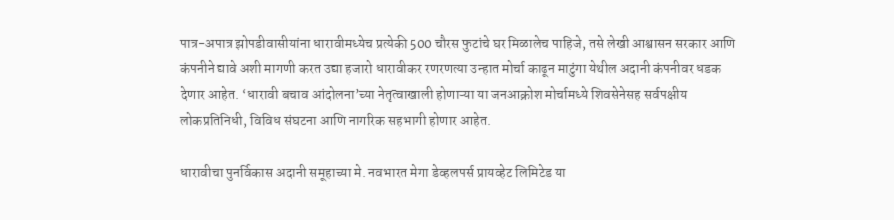पात्र-अपात्र झोपडीवासीयांना धारावीमध्येच प्रत्येकी 500 चौरस फुटांचे घर मिळालेच पाहिजे, तसे लेखी आश्वासन सरकार आणि कंपनीने द्यावे अशी मागणी करत उद्या हजारो धारावीकर रणरणत्या उन्हात मोर्चा काढून माटुंगा येथील अदानी कंपनीवर धडक देणार आहेत. ‘धारावी बचाव आंदोलना’च्या नेतृत्वाखाली होणाऱ्या या जनआक्रोश मोर्चामध्ये शिवसेनेसह सर्वपक्षीय लोकप्रतिनिधी, विविध संघटना आणि नागरिक सहभागी होणार आहेत.

धारावीचा पुनर्विकास अदानी समूहाच्या मे. नवभारत मेगा डेव्हलपर्स प्रायव्हेट लिमिटेड या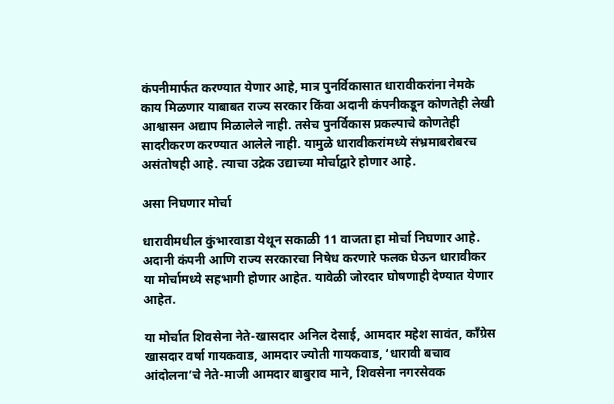कंपनीमार्फत करण्यात येणार आहे, मात्र पुनर्विकासात धारावीकरांना नेमके काय मिळणार याबाबत राज्य सरकार किंवा अदानी कंपनीकडून कोणतेही लेखी आश्वासन अद्याप मिळालेले नाही. तसेच पुनर्विकास प्रकल्पाचे कोणतेही सादरीकरण करण्यात आलेले नाही. यामुळे धारावीकरांमध्ये संभ्रमाबरोबरच असंतोषही आहे. त्याचा उद्रेक उद्याच्या मोर्चाद्वारे होणार आहे.

असा निघणार मोर्चा

धारावीमधील कुंभारवाडा येथून सकाळी 11 वाजता हा मोर्चा निघणार आहे. अदानी कंपनी आणि राज्य सरकारचा निषेध करणारे फलक घेऊन धारावीकर या मोर्चामध्ये सहभागी होणार आहेत. यावेळी जोरदार घोषणाही देण्यात येणार आहेत.

या मोर्चात शिवसेना नेते-खासदार अनिल देसाई, आमदार महेश सावंत, काँग्रेस खासदार वर्षा गायकवाड, आमदार ज्योती गायकवाड, ‘धारावी बचाव आंदोलना’चे नेते-माजी आमदार बाबुराव माने, शिवसेना नगरसेवक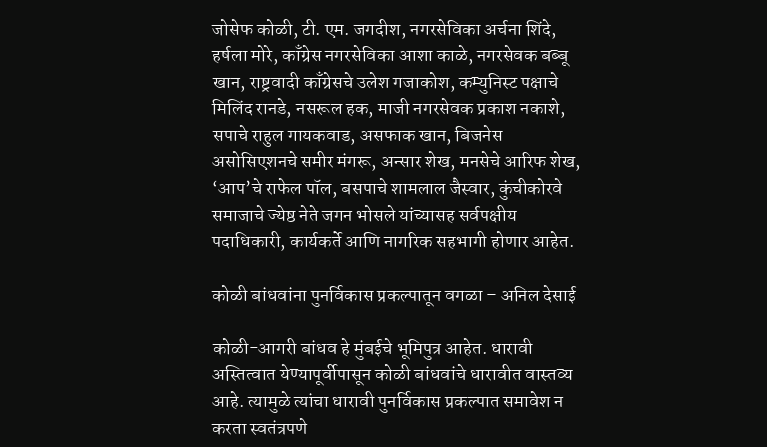जोसेफ कोळी, टी. एम. जगदीश, नगरसेविका अर्चना शिंदे, हर्षला मोरे, काँग्रेस नगरसेविका आशा काळे, नगरसेवक बब्बू खान, राष्ट्रवादी काँग्रेसचे उलेश गजाकोश, कम्युनिस्ट पक्षाचे मिलिंद रानडे, नसरूल हक, माजी नगरसेवक प्रकाश नकाशे, सपाचे राहुल गायकवाड, असफाक खान, बिजनेस असोसिएशनचे समीर मंगरू, अन्सार शेख, मनसेचे आरिफ शेख, ‘आप’चे राफेल पॉल, बसपाचे शामलाल जैस्वार, कुंचीकोरवे समाजाचे ज्येष्ठ नेते जगन भोसले यांच्यासह सर्वपक्षीय पदाधिकारी, कार्यकर्ते आणि नागरिक सहभागी होणार आहेत.

कोळी बांधवांना पुनर्विकास प्रकल्पातून वगळा – अनिल देसाई

कोळी-आगरी बांधव हे मुंबईचे भूमिपुत्र आहेत. धारावी अस्तित्वात येण्यापूर्वीपासून कोळी बांधवांचे धारावीत वास्तव्य आहे. त्यामुळे त्यांचा धारावी पुनर्विकास प्रकल्पात समावेश न करता स्वतंत्रपणे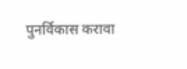पुनर्विकास करावा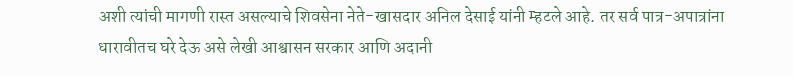अशी त्यांची मागणी रास्त असल्याचे शिवसेना नेते-खासदार अनिल देसाई यांनी म्हटले आहे. तर सर्व पात्र-अपात्रांना धारावीतच घरे देऊ असे लेखी आश्वासन सरकार आणि अदानी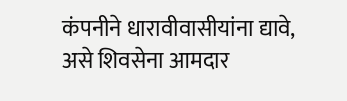कंपनीने धारावीवासीयांना द्यावे, असे शिवसेना आमदार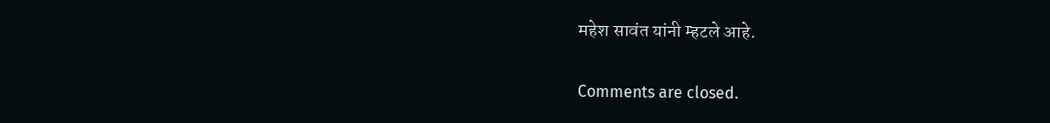महेश सावंत यांनी म्हटले आहे.

Comments are closed.